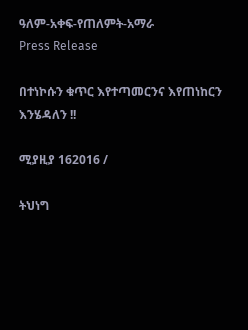ዓለም-አቀፍ-የጠለምት-አማራ
Press Release

በተነኮሱን ቁጥር እየተጣመርንና እየጠነከርን እንሄዳለን !!

ሚያዚያ 162016 /

ትህነግ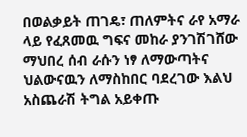በወልቃይት ጠገዴ፣ ጠለምትና ራየ አማራ ላይ የፈጸመዉ ግፍና መከራ ያንገሽገሸው ማህበረ ሰብ ራሱን ነፃ ለማውጣትና ህልውናዉን ለማስከበር ባደረገው እልህ አስጨራሽ ትግል አይቀጡ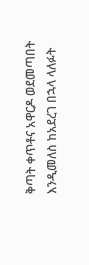ቅጣት ቀጥቶና አዋርዶ ወደመጣበት እንዲመለስ ከአደረገ በኋላ ላለፉት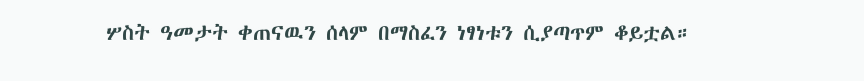ሦስት ዓመታት ቀጠናዉን ሰላም በማስፈን ነፃነቱን ሲያጣጥም ቆይቷል።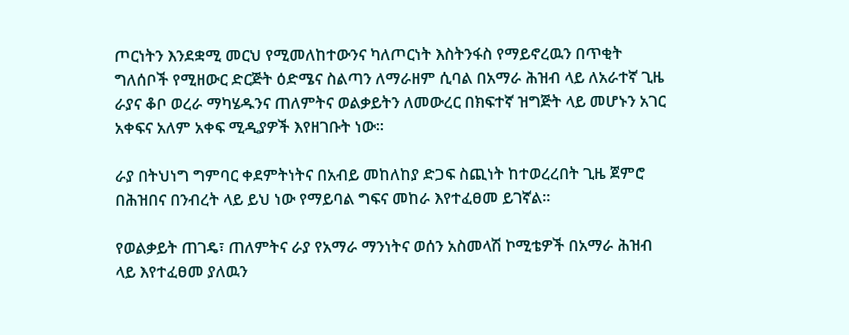ጦርነትን እንደቋሚ መርህ የሚመለከተውንና ካለጦርነት እስትንፋስ የማይኖረዉን በጥቂት ግለሰቦች የሚዘውር ድርጅት ዕድሜና ስልጣን ለማራዘም ሲባል በአማራ ሕዝብ ላይ ለአራተኛ ጊዜ ራያና ቆቦ ወረራ ማካሄዱንና ጠለምትና ወልቃይትን ለመውረር በክፍተኛ ዝግጅት ላይ መሆኑን አገር አቀፍና አለም አቀፍ ሚዲያዎች እየዘገቡት ነው።

ራያ በትህነግ ግምባር ቀደምትነትና በአብይ መከለከያ ድጋፍ ስጪነት ከተወረረበት ጊዜ ጀምሮ በሕዝበና በንብረት ላይ ይህ ነው የማይባል ግፍና መከራ እየተፈፀመ ይገኛል።

የወልቃይት ጠገዴ፣ ጠለምትና ራያ የአማራ ማንነትና ወሰን አስመላሽ ኮሚቴዎች በአማራ ሕዝብ ላይ እየተፈፀመ ያለዉን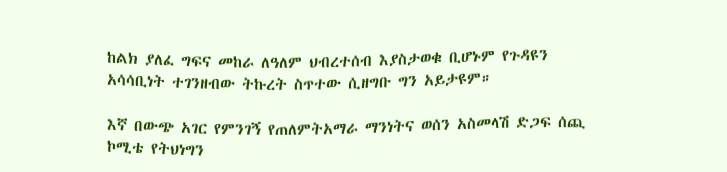ከልክ ያለፈ ግፍና መከራ ለዓለም ህብረተሰብ እያስታወቁ ቢሆኑም የጉዳዩን አሳሳቢነት ተገንዘብው ትኩረት ስጥተው ሲዘግቡ ግን አይታዩም።

እኛ በውጭ አገር የምንገኝ የጠለምትአማራ ማንነትና ወሰን አስመላሽ ድጋፍ ሰጪ ኮሚቴ የትህነግን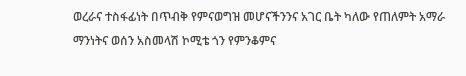ወረራና ተስፋፊነት በጥብቅ የምናወግዝ መሆናችንንና አገር ቤት ካለው የጠለምት አማራ ማንነትና ወሰን አስመላሽ ኮሚቴ ጎን የምንቆምና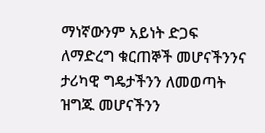ማነኛውንም አይነት ድጋፍ ለማድረግ ቁርጠኞች መሆናችንንና ታሪካዊ ግዴታችንን ለመወጣት ዝግጁ መሆናችንን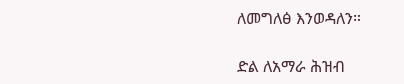ለመግለፅ እንወዳለን።

ድል ለአማራ ሕዝብ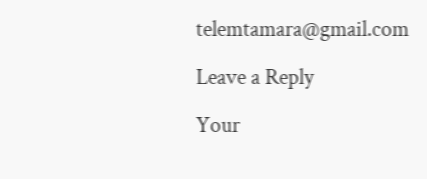telemtamara@gmail.com

Leave a Reply

Your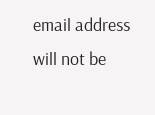email address will not be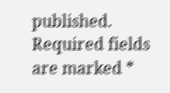published. Required fields are marked *